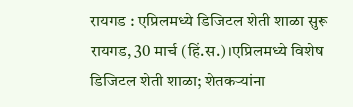रायगड : एप्रिलमध्ये डिजिटल शेती शाळा सुरू
रायगड, 30 मार्च (हिं.स.)।एप्रिलमध्ये विशेष डिजिटल शेती शाळा; शेतकऱ्यांना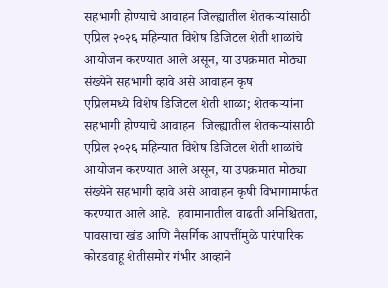सहभागी होण्याचे आवाहन जिल्ह्यातील शेतकऱ्यांसाठी एप्रिल २०२६ महिन्यात विशेष डिजिटल शेती शाळांचे आयोजन करण्यात आले असून, या उपक्रमात मोठ्या संख्येने सहभागी व्हावे असे आवाहन कृष
एप्रिलमध्ये विशेष डिजिटल शेती शाळा; शेतकऱ्यांना सहभागी होण्याचे आवाहन  जिल्ह्यातील शेतकऱ्यांसाठी एप्रिल २०२६ महिन्यात विशेष डिजिटल शेती शाळांचे आयोजन करण्यात आले असून, या उपक्रमात मोठ्या संख्येने सहभागी व्हावे असे आवाहन कृषी विभागामार्फत करण्यात आले आहे.  हवामानातील वाढती अनिश्चितता, पावसाचा खंड आणि नैसर्गिक आपत्तींमुळे पारंपारिक कोरडवाहू शेतीसमोर गंभीर आव्हाने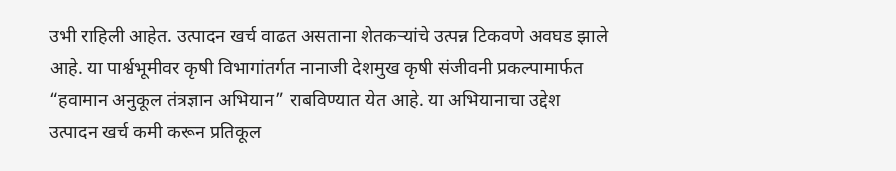उभी राहिली आहेत. उत्पादन खर्च वाढत असताना शेतकऱ्यांचे उत्पन्न टिकवणे अवघड झाले आहे. या पार्श्वभूमीवर कृषी विभागांतर्गत नानाजी देशमुख कृषी संजीवनी प्रकल्पामार्फत “हवामान अनुकूल तंत्रज्ञान अभियान” राबविण्यात येत आहे. या अभियानाचा उद्देश उत्पादन खर्च कमी करून प्रतिकूल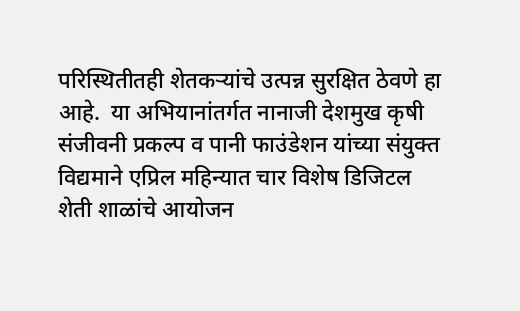परिस्थितीतही शेतकऱ्यांचे उत्पन्न सुरक्षित ठेवणे हा आहे.  या अभियानांतर्गत नानाजी देशमुख कृषी संजीवनी प्रकल्प व पानी फाउंडेशन यांच्या संयुक्त विद्यमाने एप्रिल महिन्यात चार विशेष डिजिटल शेती शाळांचे आयोजन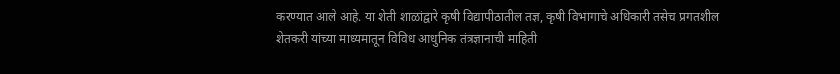करण्यात आले आहे. या शेती शाळांद्वारे कृषी विद्यापीठातील तज्ञ, कृषी विभागाचे अधिकारी तसेच प्रगतशील शेतकरी यांच्या माध्यमातून विविध आधुनिक तंत्रज्ञानाची माहिती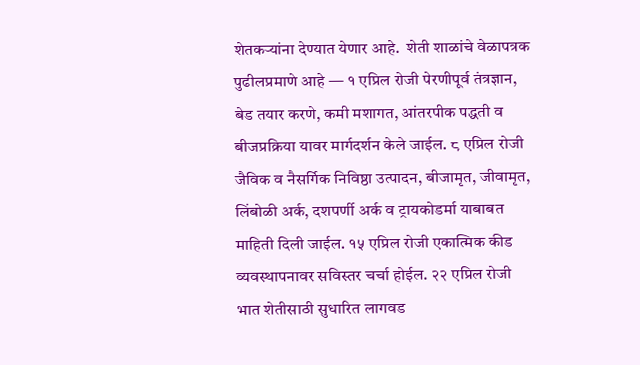शेतकऱ्यांना देण्यात येणार आहे.  शेती शाळांचे वेळापत्रक पुढीलप्रमाणे आहे — १ एप्रिल रोजी पेरणीपूर्व तंत्रज्ञान, बेड तयार करणे, कमी मशागत, आंतरपीक पद्धती व बीजप्रक्रिया यावर मार्गदर्शन केले जाईल. ८ एप्रिल रोजी जैविक व नैसर्गिक निविष्ठा उत्पादन, बीजामृत, जीवामृत, लिंबोळी अर्क, दशपर्णी अर्क व ट्रायकोडर्मा याबाबत माहिती दिली जाईल. १५ एप्रिल रोजी एकात्मिक कीड व्यवस्थापनावर सविस्तर चर्चा होईल. २२ एप्रिल रोजी भात शेतीसाठी सुधारित लागवड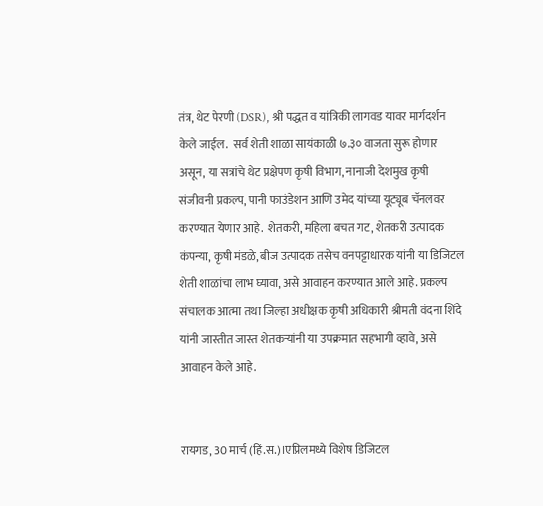तंत्र, थेट पेरणी (DSR), श्री पद्धत व यांत्रिकी लागवड यावर मार्गदर्शन केले जाईल.  सर्व शेती शाळा सायंकाळी ७.३० वाजता सुरू होणार असून, या सत्रांचे थेट प्रक्षेपण कृषी विभाग, नानाजी देशमुख कृषी संजीवनी प्रकल्प, पानी फाउंडेशन आणि उमेद यांच्या यूट्यूब चॅनलवर करण्यात येणार आहे.  शेतकरी, महिला बचत गट, शेतकरी उत्पादक कंपन्या, कृषी मंडळे, बीज उत्पादक तसेच वनपट्टाधारक यांनी या डिजिटल शेती शाळांचा लाभ घ्यावा, असे आवाहन करण्यात आले आहे. प्रकल्प संचालक आत्मा तथा जिल्हा अधीक्षक कृषी अधिकारी श्रीमती वंदना शिंदे यांनी जास्तीत जास्त शेतकऱ्यांनी या उपक्रमात सहभागी व्हावे, असे आवाहन केले आहे.


रायगड, 30 मार्च (हिं.स.)।एप्रिलमध्ये विशेष डिजिटल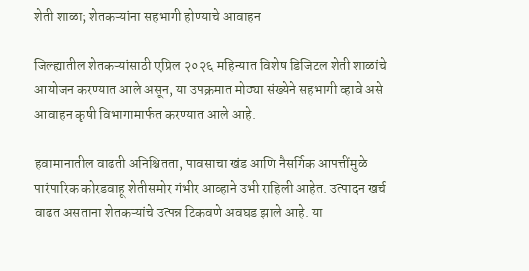शेती शाळा; शेतकऱ्यांना सहभागी होण्याचे आवाहन

जिल्ह्यातील शेतकऱ्यांसाठी एप्रिल २०२६ महिन्यात विशेष डिजिटल शेती शाळांचे आयोजन करण्यात आले असून, या उपक्रमात मोठ्या संख्येने सहभागी व्हावे असे आवाहन कृषी विभागामार्फत करण्यात आले आहे.

हवामानातील वाढती अनिश्चितता, पावसाचा खंड आणि नैसर्गिक आपत्तींमुळे पारंपारिक कोरडवाहू शेतीसमोर गंभीर आव्हाने उभी राहिली आहेत. उत्पादन खर्च वाढत असताना शेतकऱ्यांचे उत्पन्न टिकवणे अवघड झाले आहे. या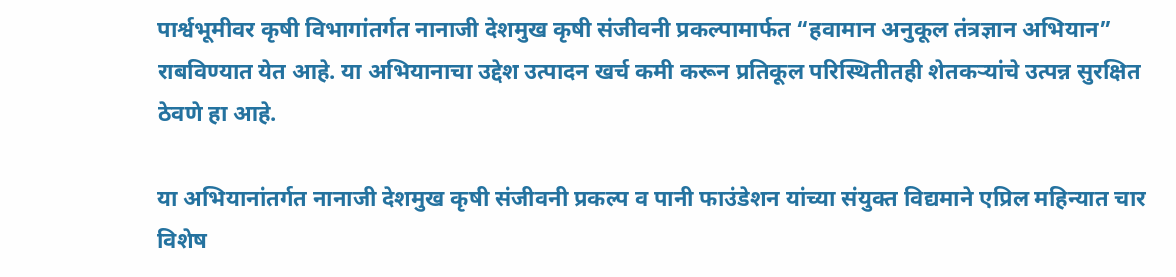पार्श्वभूमीवर कृषी विभागांतर्गत नानाजी देशमुख कृषी संजीवनी प्रकल्पामार्फत “हवामान अनुकूल तंत्रज्ञान अभियान” राबविण्यात येत आहे. या अभियानाचा उद्देश उत्पादन खर्च कमी करून प्रतिकूल परिस्थितीतही शेतकऱ्यांचे उत्पन्न सुरक्षित ठेवणे हा आहे.

या अभियानांतर्गत नानाजी देशमुख कृषी संजीवनी प्रकल्प व पानी फाउंडेशन यांच्या संयुक्त विद्यमाने एप्रिल महिन्यात चार विशेष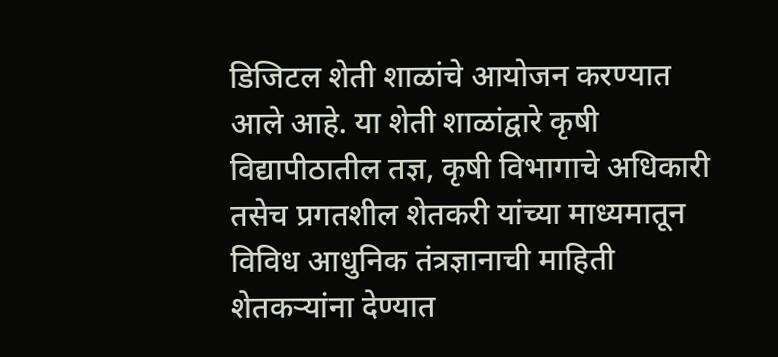डिजिटल शेती शाळांचे आयोजन करण्यात आले आहे. या शेती शाळांद्वारे कृषी विद्यापीठातील तज्ञ, कृषी विभागाचे अधिकारी तसेच प्रगतशील शेतकरी यांच्या माध्यमातून विविध आधुनिक तंत्रज्ञानाची माहिती शेतकऱ्यांना देण्यात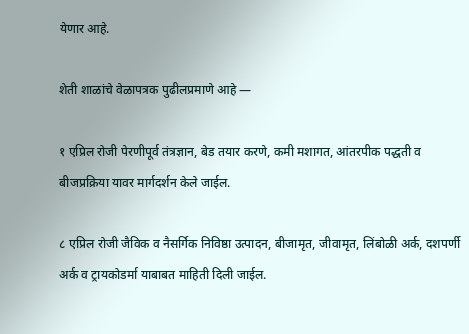येणार आहे.

शेती शाळांचे वेळापत्रक पुढीलप्रमाणे आहे —

१ एप्रिल रोजी पेरणीपूर्व तंत्रज्ञान, बेड तयार करणे, कमी मशागत, आंतरपीक पद्धती व बीजप्रक्रिया यावर मार्गदर्शन केले जाईल.

८ एप्रिल रोजी जैविक व नैसर्गिक निविष्ठा उत्पादन, बीजामृत, जीवामृत, लिंबोळी अर्क, दशपर्णी अर्क व ट्रायकोडर्मा याबाबत माहिती दिली जाईल.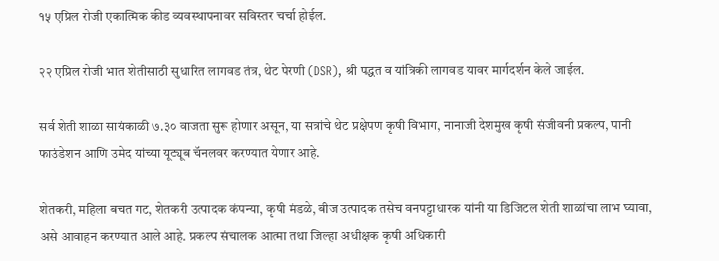१५ एप्रिल रोजी एकात्मिक कीड व्यवस्थापनावर सविस्तर चर्चा होईल.

२२ एप्रिल रोजी भात शेतीसाठी सुधारित लागवड तंत्र, थेट पेरणी (DSR), श्री पद्धत व यांत्रिकी लागवड यावर मार्गदर्शन केले जाईल.

सर्व शेती शाळा सायंकाळी ७.३० वाजता सुरू होणार असून, या सत्रांचे थेट प्रक्षेपण कृषी विभाग, नानाजी देशमुख कृषी संजीवनी प्रकल्प, पानी फाउंडेशन आणि उमेद यांच्या यूट्यूब चॅनलवर करण्यात येणार आहे.

शेतकरी, महिला बचत गट, शेतकरी उत्पादक कंपन्या, कृषी मंडळे, बीज उत्पादक तसेच वनपट्टाधारक यांनी या डिजिटल शेती शाळांचा लाभ घ्यावा, असे आवाहन करण्यात आले आहे. प्रकल्प संचालक आत्मा तथा जिल्हा अधीक्षक कृषी अधिकारी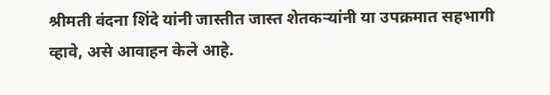श्रीमती वंदना शिंदे यांनी जास्तीत जास्त शेतकऱ्यांनी या उपक्रमात सहभागी व्हावे, असे आवाहन केले आहे.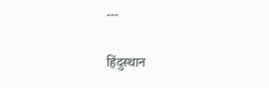---

हिंदुस्थान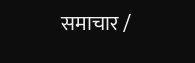समाचार /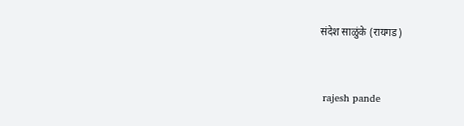संदेश साळुंके (रायगड)


 rajesh pande